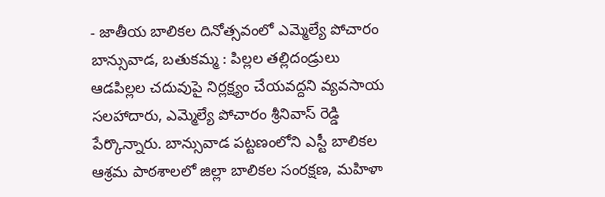- జాతీయ బాలికల దినోత్సవంలో ఎమ్మెల్యే పోచారం
బాన్సువాడ, బతుకమ్మ : పిల్లల తల్లిదండ్రులు ఆడపిల్లల చదువుపై నిర్లక్ష్యం చేయవద్దని వ్యవసాయ సలహాదారు, ఎమ్మెల్యే పోచారం శ్రీనివాస్ రెడ్డి పేర్కొన్నారు. బాన్సువాడ పట్టణంలోని ఎస్టీ బాలికల ఆశ్రమ పాఠశాలలో జిల్లా బాలికల సంరక్షణ, మహిళా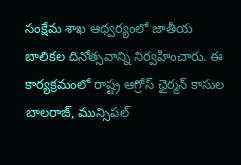సంక్షేమ శాఖ ఆధ్వర్యంలో జాతీయ బాలికల దినోత్సవాన్ని నిర్వహించారు. ఈ కార్యక్రమంలో రాష్ట్ర ఆగ్రోస్ ఛైర్మన్ కాసుల బాలరాజ్, మున్సిపల్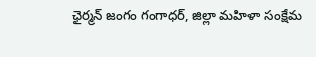ఛైర్మన్ జంగం గంగాధర్, జిల్లా మహిళా సంక్షేమ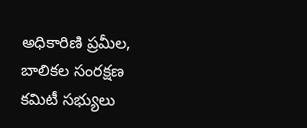అధికారిణి ప్రమీల, బాలికల సంరక్షణ కమిటీ సభ్యులు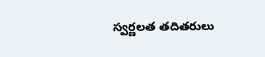స్వర్ణలత తదితరులు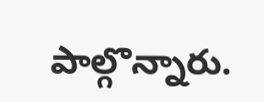పాల్గొన్నారు.